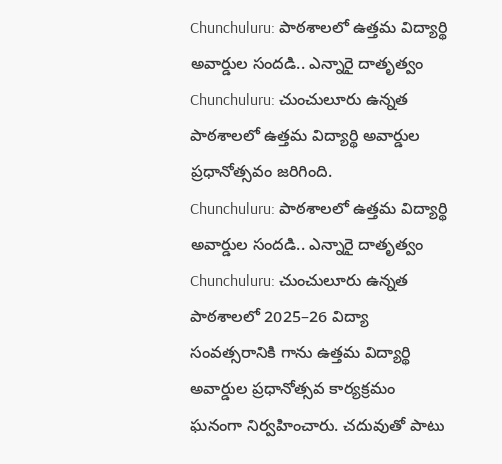Chunchuluru: పాఠశాలలో ఉత్తమ విద్యార్థి అవార్డుల సందడి.. ఎన్నారై దాతృత్వం
Chunchuluru: చుంచులూరు ఉన్నత పాఠశాలలో ఉత్తమ విద్యార్థి అవార్డుల ప్రధానోత్సవం జరిగింది.
Chunchuluru: పాఠశాలలో ఉత్తమ విద్యార్థి అవార్డుల సందడి.. ఎన్నారై దాతృత్వం
Chunchuluru: చుంచులూరు ఉన్నత పాఠశాలలో 2025–26 విద్యా సంవత్సరానికి గాను ఉత్తమ విద్యార్థి అవార్డుల ప్రధానోత్సవ కార్యక్రమం ఘనంగా నిర్వహించారు. చదువుతో పాటు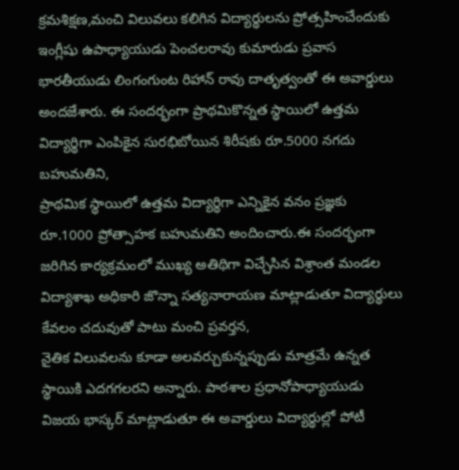క్రమశిక్షణ,మంచి విలువలు కలిగిన విద్యార్థులను ప్రోత్సహించేందుకు ఇంగ్లీషు ఉపాధ్యాయుడు పెంచలరావు కుమారుడు ప్రవాస భారతీయుడు లింగంగుంట రిహాన్ రావు దాతృత్వంతో ఈ అవార్డులు అందజేశారు. ఈ సందర్భంగా ప్రాథమికొన్నత స్థాయిలో ఉత్తమ విద్యార్థిగా ఎంపికైన సురభిబోయిన శిరీషకు రూ.5000 నగదు బహుమతిని,
ప్రాథమిక స్థాయిలో ఉత్తమ విద్యార్థిగా ఎన్నికైన వనం ప్రజ్ఞకు రూ.1000 ప్రోత్సాహక బహుమతిని అందించారు.ఈ సందర్భంగా జరిగిన కార్యక్రమంలో ముఖ్య అతిథిగా విచ్చేసిన విశ్రాంత మండల విద్యాశాఖ అధికారి జొన్నా సత్యనారాయణ మాట్లాడుతూ విద్యార్థులు కేవలం చదువుతో పాటు మంచి ప్రవర్తన,
నైతిక విలువలను కూడా అలవర్చుకున్నప్పుడు మాత్రమే ఉన్నత స్థాయికి ఎదగగలరని అన్నారు. పాఠశాల ప్రధానోపాధ్యాయుడు విజయ భాస్కర్ మాట్లాడుతూ ఈ అవార్డులు విద్యార్థుల్లో పోటీ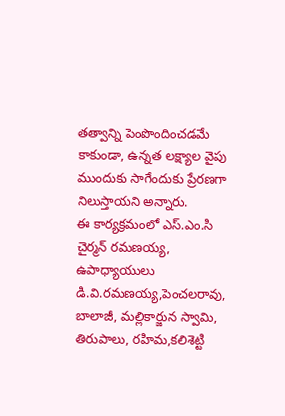తత్వాన్ని పెంపొందించడమే కాకుండా, ఉన్నత లక్ష్యాల వైపు ముందుకు సాగేందుకు ప్రేరణగా నిలుస్తాయని అన్నారు.
ఈ కార్యక్రమంలో ఎస్.ఎం.సి చైర్మన్ రమణయ్య, ఉపాధ్యాయులు డి.వి.రమణయ్య,పెంచలరావు, బాలాజీ, మల్లికార్జున స్వామి, తిరుపాలు, రహిమ,కలిశెట్టి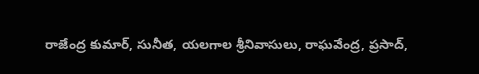రాజేంద్ర కుమార్, సునీత, యలగాల శ్రీనివాసులు, రాఘవేంద్ర, ప్రసాద్,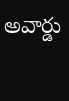అవార్డు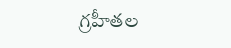గ్రహీతల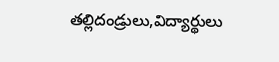తల్లిదండ్రులు,విద్యార్థులు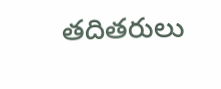తదితరులు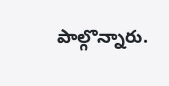పాల్గొన్నారు.